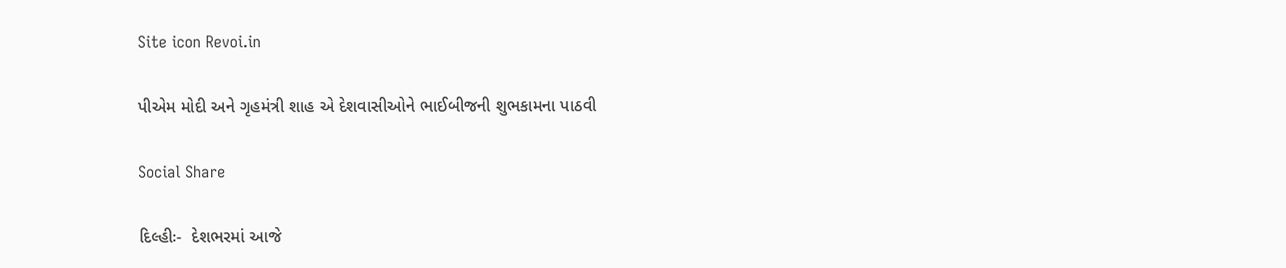Site icon Revoi.in

પીએમ મોદી અને ગૃહમંત્રી શાહ એ દેશવાસીઓને ભાઈબીજની શુભકામના પાઠવી

Social Share

દિલ્હીઃ-  દેશભરમાં આજે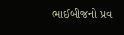ભાઈબીજનો પ્રવ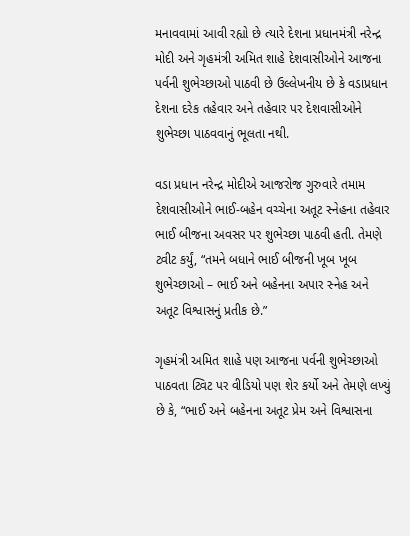મનાવવામાં આવી રહ્યો છે ત્યારે દેશના પ્રધાનમંત્રી નરેન્દ્ર મોદી અને ગૃહમંત્રી અમિત શાહે દેશવાસીઓને આજના પર્વની શુભેચ્છાઓ પાઠવી છે ઉલ્લેખનીય છે કે વડાપ્રધાન દેશના દરેક તહેવાર અને તહેવાર પર દેશવાસીઓને શુભેચ્છા પાઠવવાનું ભૂલતા નથી.

વડા પ્રધાન નરેન્દ્ર મોદીએ આજરોજ ગુરુવારે તમામ દેશવાસીઓને ભાઈ-બહેન વચ્ચેના અતૂટ સ્નેહના તહેવાર ભાઈ બીજના અવસર પર શુભેચ્છા પાઠવી હતી. તેમણે ટ્વીટ કર્યું, “તમને બધાને ભાઈ બીજની ખૂબ ખૂબ શુભેચ્છાઓ – ભાઈ અને બહેનના અપાર સ્નેહ અને અતૂટ વિશ્વાસનું પ્રતીક છે.”

ગૃહમંત્રી અમિત શાહે પણ આજના પર્વની શુભેચ્છાઓ પાઠવતા ટ્વિટ પર વીડિયો પણ શેર કર્યો અને તેમણે લખ્યું છે કે, “ભાઈ અને બહેનના અતૂટ પ્રેમ અને વિશ્વાસના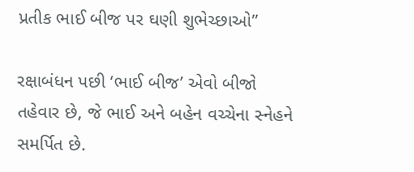પ્રતીક ભાઈ બીજ પર ઘણી શુભેચ્છાઓ”

રક્ષાબંધન પછી ‘ભાઈ બીજ’ એવો બીજો તહેવાર છે, જે ભાઈ અને બહેન વચ્ચેના સ્નેહને સમર્પિત છે.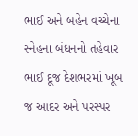ભાઈ અને બહેન વચ્ચેના સ્નેહના બંધનનો તહેવાર ભાઈ દૂજ દેશભરમાં ખૂબ જ આદર અને પરસ્પર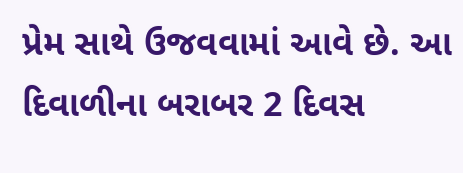પ્રેમ સાથે ઉજવવામાં આવે છે. આ દિવાળીના બરાબર 2 દિવસ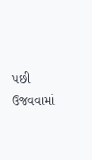પછી ઉજવવામાં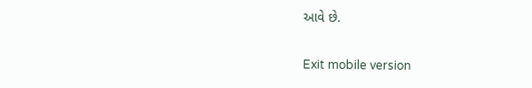આવે છે.

Exit mobile version